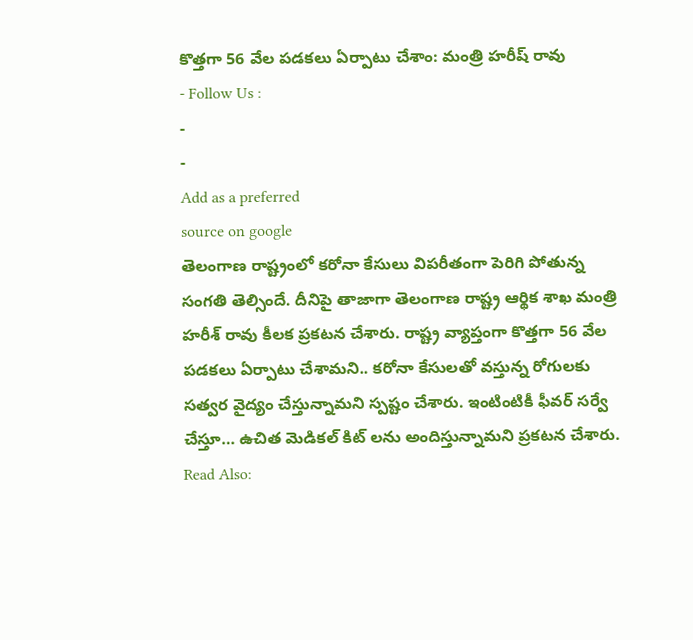కొత్తగా 56 వేల పడకలు ఏర్పాటు చేశాం: మంత్రి హరీష్ రావు
- Follow Us :
-
-
Add as a preferred
source on google
తెలంగాణ రాష్ట్రంలో కరోనా కేసులు విపరీతంగా పెరిగి పోతున్న సంగతి తెల్సిందే. దీనిపై తాజాగా తెలంగాణ రాష్ట్ర ఆర్థిక శాఖ మంత్రి హరీశ్ రావు కీలక ప్రకటన చేశారు. రాష్ట్ర వ్యాప్తంగా కొత్తగా 56 వేల పడకలు ఏర్పాటు చేశామని.. కరోనా కేసులతో వస్తున్న రోగులకు సత్వర వైద్యం చేస్తున్నామని స్పష్టం చేశారు. ఇంటింటికీ ఫీవర్ సర్వే చేస్తూ… ఉచిత మెడికల్ కిట్ లను అందిస్తున్నామని ప్రకటన చేశారు.
Read Also: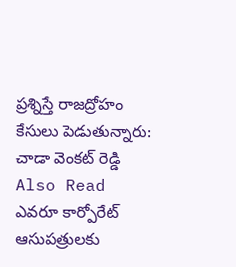ప్రశ్నిస్తే రాజద్రోహం కేసులు పెడుతున్నారు: చాడా వెంకట్ రెడ్డి
Also Read
ఎవరూ కార్పోరేట్ ఆసుపత్రులకు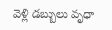వెళ్లి డబ్బులు వృధా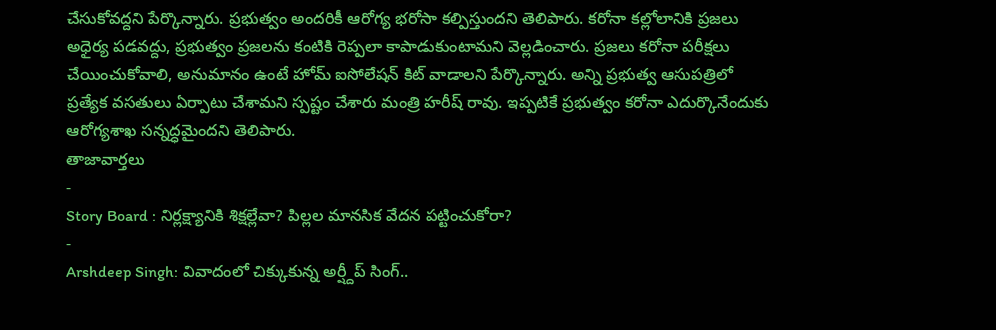చేసుకోవద్దని పేర్కొన్నారు. ప్రభుత్వం అందరికీ ఆరోగ్య భరోసా కల్పిస్తుందని తెలిపారు. కరోనా కల్లోలానికి ప్రజలు అధైర్య పడవద్దు, ప్రభుత్వం ప్రజలను కంటికి రెప్పలా కాపాడుకుంటామని వెల్లడించారు. ప్రజలు కరోనా పరీక్షలు చేయించుకోవాలి, అనుమానం ఉంటే హోమ్ ఐసోలేషన్ కిట్ వాడాలని పేర్కొన్నారు. అన్ని ప్రభుత్వ ఆసుపత్రిలో ప్రత్యేక వసతులు ఏర్పాటు చేశామని స్పష్టం చేశారు మంత్రి హరీష్ రావు. ఇప్పటికే ప్రభుత్వం కరోనా ఎదుర్కొనేందుకు ఆరోగ్యశాఖ సన్నద్ధమైందని తెలిపారు.
తాజావార్తలు
-
Story Board : నిర్లక్ష్యానికి శిక్షల్లేవా? పిల్లల మానసిక వేదన పట్టించుకోరా?
-
Arshdeep Singh: వివాదంలో చిక్కుకున్న అర్ష్దీప్ సింగ్..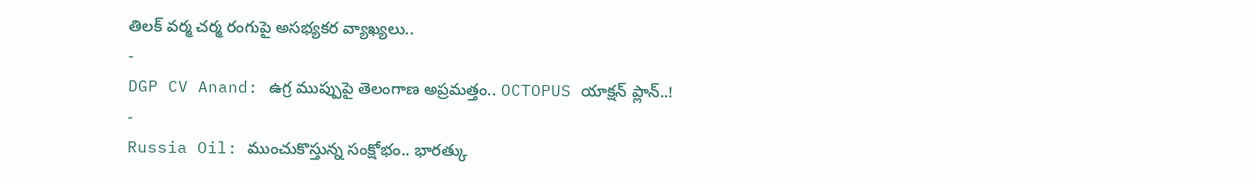తిలక్ వర్మ చర్మ రంగుపై అసభ్యకర వ్యాఖ్యలు..
-
DGP CV Anand: ఉగ్ర ముప్పుపై తెలంగాణ అప్రమత్తం.. OCTOPUS యాక్షన్ ప్లాన్..!
-
Russia Oil: ముంచుకొస్తున్న సంక్షోభం.. భారత్కు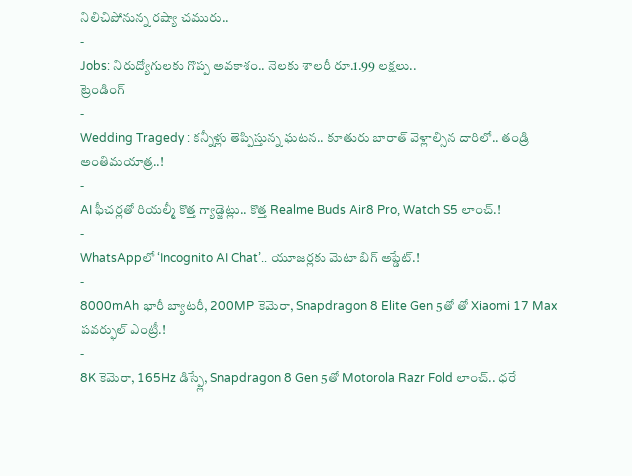నిలిచిపోనున్న రష్యా చమురు..
-
Jobs: నిరుద్యోగులకు గొప్ప అవకాశం.. నెలకు శాలరీ రూ.1.99 లక్షలు..
ట్రెండింగ్
-
Wedding Tragedy : కన్నీళ్లు తెప్పిస్తున్న ఘటన.. కూతురు బారాత్ వెళ్లాల్సిన దారిలో.. తండ్రి అంతిమయాత్ర..!
-
AI ఫీచర్లతో రియల్మీ కొత్త గ్యాడ్జెట్లు.. కొత్త Realme Buds Air8 Pro, Watch S5 లాంచ్.!
-
WhatsAppలో ‘Incognito AI Chat’.. యూజర్లకు మెటా బిగ్ అప్డేట్.!
-
8000mAh భారీ బ్యాటరీ, 200MP కెమెరా, Snapdragon 8 Elite Gen 5తో తో Xiaomi 17 Max పవర్ఫుల్ ఎంట్రీ.!
-
8K కెమెరా, 165Hz డిస్ప్లే, Snapdragon 8 Gen 5తో Motorola Razr Fold లాంచ్.. ధరే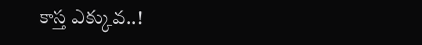కాస్త ఎక్కువ..!